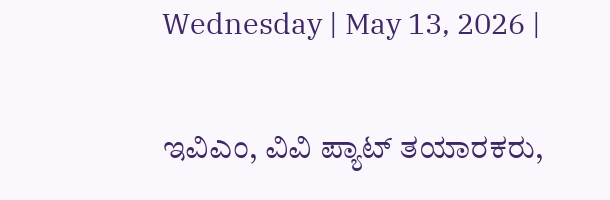Wednesday | May 13, 2026 |

ಇವಿಎಂ, ವಿವಿ ಪ್ಯಾಟ್‌ ತಯಾರಕರು,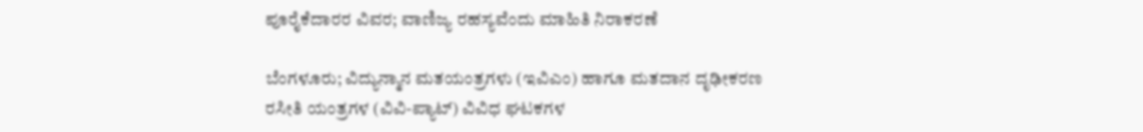ಪೂರೈಕೆದಾರರ ವಿವರ; ವಾಣಿಜ್ಯ ರಹಸ್ಯವೆಂದು ಮಾಹಿತಿ ನಿರಾಕರಣೆ

ಬೆಂಗಳೂರು; ವಿದ್ಯುನ್ಮಾನ ಮತಯಂತ್ರಗಳು (ಇವಿಎಂ) ಹಾಗೂ ಮತದಾನ ದೃಢೀಕರಣ ರಸೀತಿ ಯಂತ್ರಗಳ (ವಿವಿ-ಪ್ಯಾಟ್‌) ವಿವಿಧ ಘಟಕಗಳ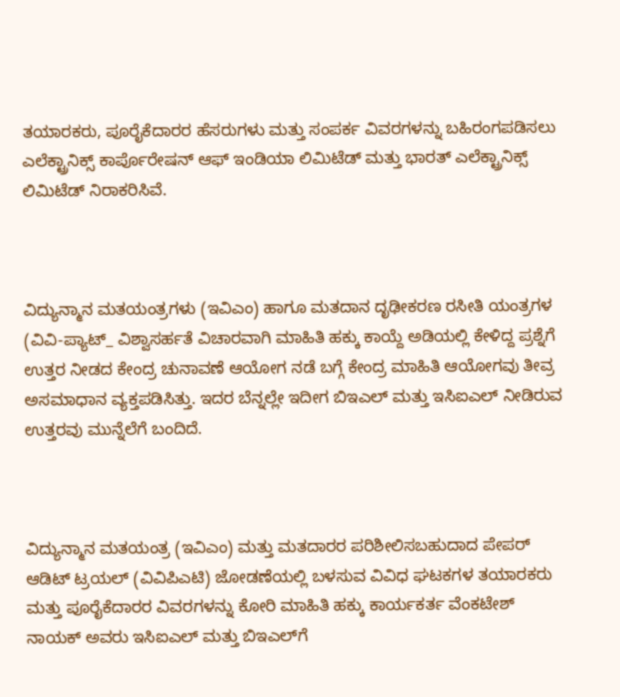ತಯಾರಕರು, ಪೂರೈಕೆದಾರರ ಹೆಸರುಗಳು ಮತ್ತು ಸಂಪರ್ಕ ವಿವರಗಳನ್ನು ಬಹಿರಂಗಪಡಿಸಲು ಎಲೆಕ್ಟ್ರಾನಿಕ್ಸ್ ಕಾರ್ಪೊರೇಷನ್ ಆಫ್ ಇಂಡಿಯಾ ಲಿಮಿಟೆಡ್ ಮತ್ತು ಭಾರತ್ ಎಲೆಕ್ಟ್ರಾನಿಕ್ಸ್ ಲಿಮಿಟೆಡ್ ನಿರಾಕರಿಸಿವೆ.



ವಿದ್ಯುನ್ಮಾನ ಮತಯಂತ್ರಗಳು (ಇವಿಎಂ) ಹಾಗೂ ಮತದಾನ ದೃಢೀಕರಣ ರಸೀತಿ ಯಂತ್ರಗಳ (ವಿವಿ-ಪ್ಯಾಟ್‌_ ವಿಶ್ವಾಸರ್ಹತೆ ವಿಚಾರವಾಗಿ ಮಾಹಿತಿ ಹಕ್ಕು ಕಾಯ್ದೆ ಅಡಿಯಲ್ಲಿ ಕೇಳಿದ್ದ ಪ್ರಶ್ನೆಗೆ ಉತ್ತರ ನೀಡದ ಕೇಂದ್ರ ಚುನಾವಣೆ ಆಯೋಗ ನಡೆ ಬಗ್ಗೆ ಕೇಂದ್ರ ಮಾಹಿತಿ ಆಯೋಗವು ತೀವ್ರ ಅಸಮಾಧಾನ ವ್ಯಕ್ತಪಡಿಸಿತ್ತು. ಇದರ ಬೆನ್ನಲ್ಲೇ ಇದೀಗ ಬಿಇಎಲ್‌ ಮತ್ತು ಇಸಿಐಎಲ್‌ ನೀಡಿರುವ ಉತ್ತರವು ಮುನ್ನೆಲೆಗೆ ಬಂದಿದೆ.



ವಿದ್ಯುನ್ಮಾನ ಮತಯಂತ್ರ (ಇವಿಎಂ) ಮತ್ತು ಮತದಾರರ ಪರಿಶೀಲಿಸಬಹುದಾದ ಪೇಪರ್ ಆಡಿಟ್ ಟ್ರಯಲ್ (ವಿವಿಪಿಎಟಿ) ಜೋಡಣೆಯಲ್ಲಿ ಬಳಸುವ ವಿವಿಧ ಘಟಕಗಳ ತಯಾರಕರು ಮತ್ತು ಪೂರೈಕೆದಾರರ ವಿವರಗಳನ್ನು ಕೋರಿ ಮಾಹಿತಿ ಹಕ್ಕು ಕಾರ್ಯಕರ್ತ ವೆಂಕಟೇಶ್ ನಾಯಕ್ ಅವರು ಇಸಿಐಎಲ್‌ ಮತ್ತು ಬಿಇಎಲ್‌ಗೆ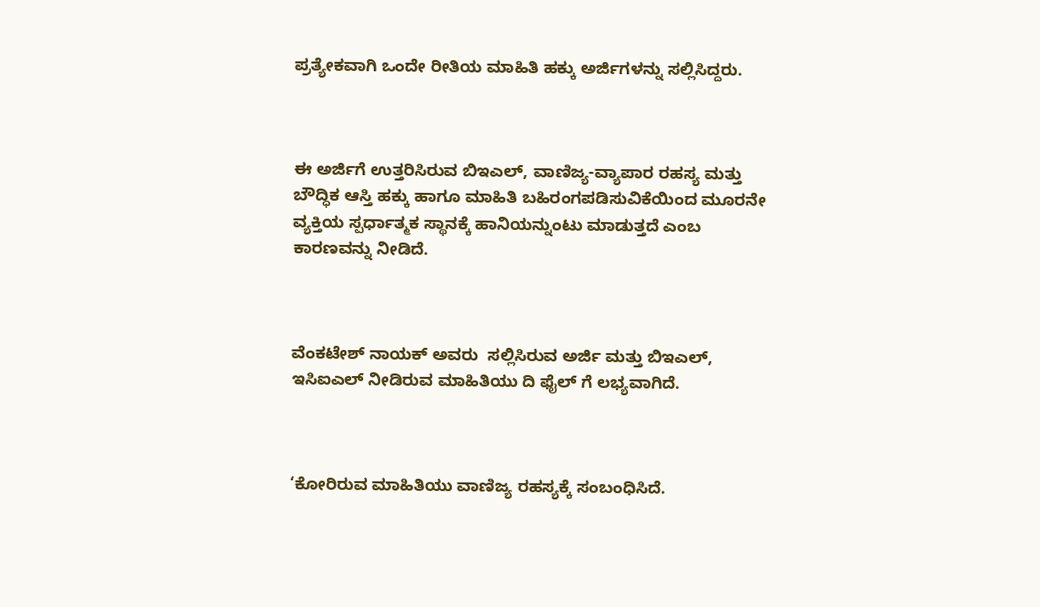ಪ್ರತ್ಯೇಕವಾಗಿ ಒಂದೇ ರೀತಿಯ ಮಾಹಿತಿ ಹಕ್ಕು ಅರ್ಜಿಗಳನ್ನು ಸಲ್ಲಿಸಿದ್ದರು.



ಈ ಅರ್ಜಿಗೆ ಉತ್ತರಿಸಿರುವ ಬಿಇಎಲ್‌, ವಾಣಿಜ್ಯ-ವ್ಯಾಪಾರ ರಹಸ್ಯ ಮತ್ತು ಬೌದ್ಧಿಕ ಆಸ್ತಿ ಹಕ್ಕು ಹಾಗೂ ಮಾಹಿತಿ ಬಹಿರಂಗಪಡಿಸುವಿಕೆಯಿಂದ ಮೂರನೇ ವ್ಯಕ್ತಿಯ ಸ್ಪರ್ಧಾತ್ಮಕ ಸ್ಥಾನಕ್ಕೆ ಹಾನಿಯನ್ನುಂಟು ಮಾಡುತ್ತದೆ ಎಂಬ ಕಾರಣವನ್ನು ನೀಡಿದೆ.



ವೆಂಕಟೇಶ್‌ ನಾಯಕ್‌ ಅವರು  ಸಲ್ಲಿಸಿರುವ ಅರ್ಜಿ ಮತ್ತು ಬಿಇಎಲ್‌, ಇಸಿಐಎಲ್‌ ನೀಡಿರುವ ಮಾಹಿತಿಯು ದಿ ಫೈಲ್‌ ಗೆ ಲಭ್ಯವಾಗಿದೆ.



‘ಕೋರಿರುವ ಮಾಹಿತಿಯು ವಾಣಿಜ್ಯ ರಹಸ್ಯಕ್ಕೆ ಸಂಬಂಧಿಸಿದೆ.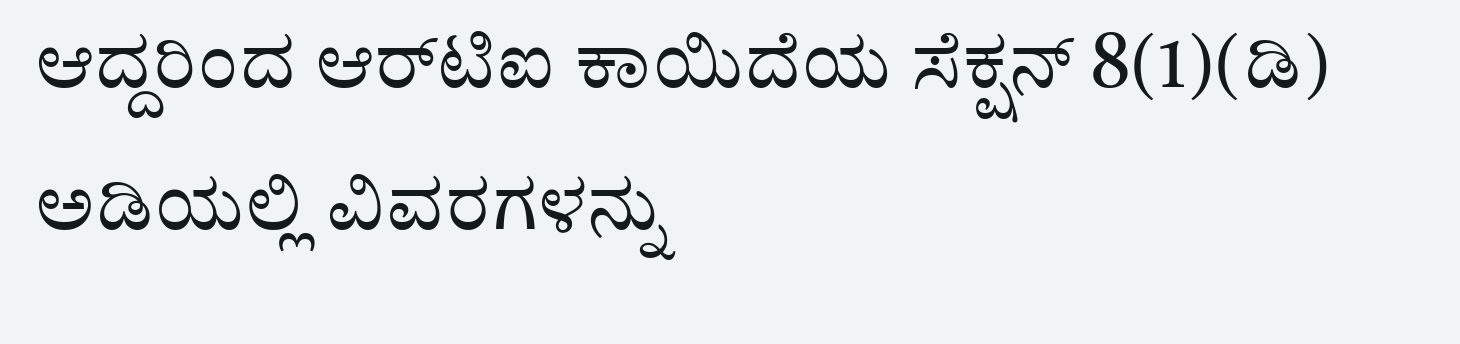ಆದ್ದರಿಂದ ಆರ್‌ಟಿಐ ಕಾಯಿದೆಯ ಸೆಕ್ಷನ್ 8(1)(ಡಿ) ಅಡಿಯಲ್ಲಿ ವಿವರಗಳನ್ನು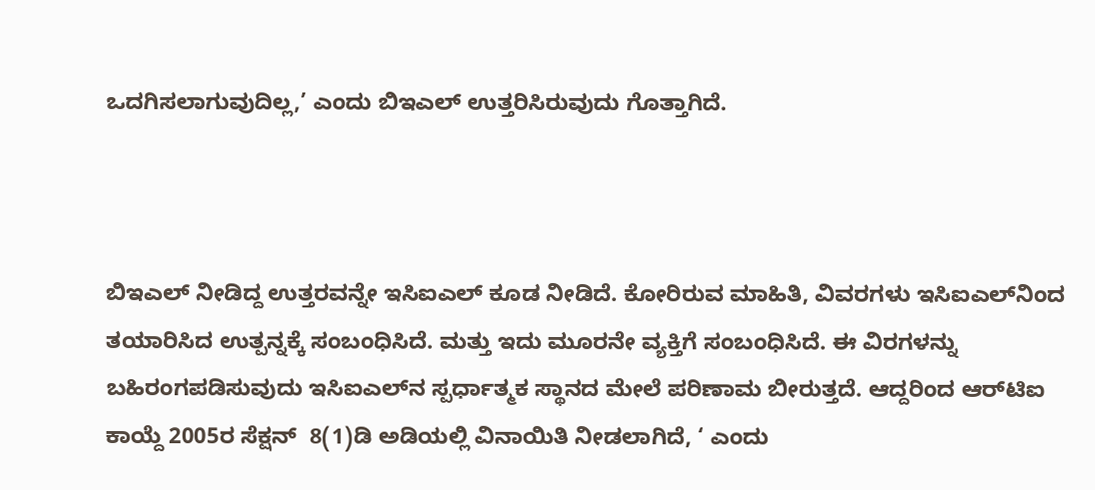ಒದಗಿಸಲಾಗುವುದಿಲ್ಲ,’ ಎಂದು ಬಿಇಎಲ್‌ ಉತ್ತರಿಸಿರುವುದು ಗೊತ್ತಾಗಿದೆ.



ಬಿಇಎಲ್‌ ನೀಡಿದ್ದ ಉತ್ತರವನ್ನೇ ಇಸಿಐಎಲ್‌ ಕೂಡ ನೀಡಿದೆ. ಕೋರಿರುವ ಮಾಹಿತಿ, ವಿವರಗಳು ಇಸಿಐಎಲ್‌ನಿಂದ ತಯಾರಿಸಿದ ಉತ್ಪನ್ನಕ್ಕೆ ಸಂಬಂಧಿಸಿದೆ. ಮತ್ತು ಇದು ಮೂರನೇ ವ್ಯಕ್ತಿಗೆ ಸಂಬಂಧಿಸಿದೆ. ಈ ವಿರಗಳನ್ನು ಬಹಿರಂಗಪಡಿಸುವುದು ಇಸಿಐಎಲ್‌ನ ಸ್ಪರ್ಧಾತ್ಮಕ ಸ್ಥಾನದ ಮೇಲೆ ಪರಿಣಾಮ ಬೀರುತ್ತದೆ. ಆದ್ದರಿಂದ ಆರ್‍‌ಟಿಐ ಕಾಯ್ದೆ 2005ರ ಸೆಕ್ಷನ್‌  8(1)ಡಿ ಅಡಿಯಲ್ಲಿ ವಿನಾಯಿತಿ ನೀಡಲಾಗಿದೆ, ‘ ಎಂದು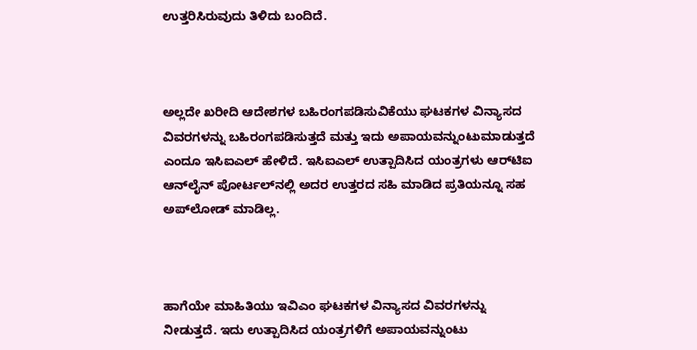ಉತ್ತರಿಸಿರುವುದು ತಿಳಿದು ಬಂದಿದೆ.



ಅಲ್ಲದೇ ಖರೀದಿ ಆದೇಶಗಳ ಬಹಿರಂಗಪಡಿಸುವಿಕೆಯು ಘಟಕಗಳ ವಿನ್ಯಾಸದ ವಿವರಗಳನ್ನು ಬಹಿರಂಗಪಡಿಸುತ್ತದೆ ಮತ್ತು ಇದು ಅಪಾಯವನ್ನುಂಟುಮಾಡುತ್ತದೆ ಎಂದೂ ಇಸಿಐಎಲ್‌ ಹೇಳಿದೆ. ಇಸಿಐಎಲ್‌ ಉತ್ಪಾದಿಸಿದ ಯಂತ್ರಗಳು ಆರ್‌ಟಿಐ ಆನ್‌ಲೈನ್ ಪೋರ್ಟಲ್‌ನಲ್ಲಿ ಅದರ ಉತ್ತರದ ಸಹಿ ಮಾಡಿದ ಪ್ರತಿಯನ್ನೂ ಸಹ ಅಪ್‌ಲೋಡ್ ಮಾಡಿಲ್ಲ.



ಹಾಗೆಯೇ ಮಾಹಿತಿಯು ಇವಿಎಂ ಘಟಕಗಳ ವಿನ್ಯಾಸದ ವಿವರಗಳನ್ನು ನೀಡುತ್ತದೆ. ಇದು ಉತ್ಪಾದಿಸಿದ ಯಂತ್ರಗಳಿಗೆ ಅಪಾಯವನ್ನುಂಟು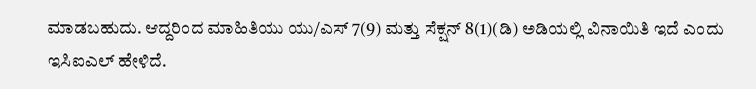ಮಾಡಬಹುದು. ಆದ್ದರಿಂದ ಮಾಹಿತಿಯು ಯು/ಎಸ್ 7(9) ಮತ್ತು ಸೆಕ್ಷನ್ 8(1)(ಡಿ) ಅಡಿಯಲ್ಲಿ ವಿನಾಯಿತಿ ಇದೆ ಎಂದು ಇಸಿಐಎಲ್‌ ಹೇಳಿದೆ.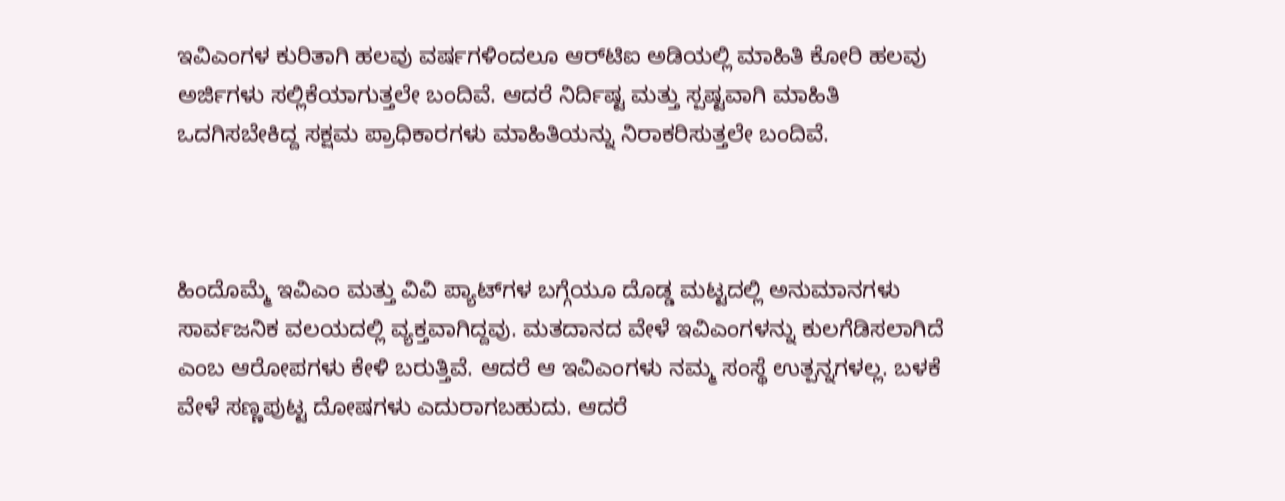ಇವಿಎಂಗಳ ಕುರಿತಾಗಿ ಹಲವು ವರ್ಷಗಳಿಂದಲೂ ಆರ್‍‌ಟಿಐ ಅಡಿಯಲ್ಲಿ ಮಾಹಿತಿ ಕೋರಿ ಹಲವು ಅರ್ಜಿಗಳು ಸಲ್ಲಿಕೆಯಾಗುತ್ತಲೇ ಬಂದಿವೆ. ಆದರೆ ನಿರ್ದಿಷ್ಟ ಮತ್ತು ಸ್ಪಷ್ಟವಾಗಿ ಮಾಹಿತಿ ಒದಗಿಸಬೇಕಿದ್ದ ಸಕ್ಷಮ ಪ್ರಾಧಿಕಾರಗಳು ಮಾಹಿತಿಯನ್ನು ನಿರಾಕರಿಸುತ್ತಲೇ ಬಂದಿವೆ.



ಹಿಂದೊಮ್ಮೆ ಇವಿಎಂ ಮತ್ತು ವಿವಿ ಪ್ಯಾಟ್‌ಗಳ ಬಗ್ಗೆಯೂ ದೊಡ್ಡ ಮಟ್ಟದಲ್ಲಿ ಅನುಮಾನಗಳು ಸಾರ್ವಜನಿಕ ವಲಯದಲ್ಲಿ ವ್ಯಕ್ತವಾಗಿದ್ದವು. ಮತದಾನದ ವೇಳೆ ಇವಿಎಂಗಳನ್ನು ಕುಲಗೆಡಿಸಲಾಗಿದೆ ಎಂಬ ಆರೋಪಗಳು ಕೇಳಿ ಬರುತ್ತಿವೆ. ಆದರೆ ಆ ಇವಿಎಂಗಳು ನಮ್ಮ ಸಂಸ್ಥೆ ಉತ್ಪನ್ನಗಳಲ್ಲ. ಬಳಕೆ ವೇಳೆ ಸಣ್ಣಪುಟ್ಟ ದೋಷಗಳು ಎದುರಾಗಬಹುದು. ಆದರೆ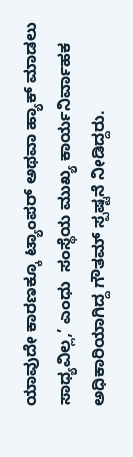ಯಾವುದೇ ಕಾರಣಕ್ಕೂ ಟ್ಯಾಂಪರ್‌ ಅಥವಾ ಹ್ಯಾಕ್‌ ಮಾಡಲು ಸಾಧ್ಯವಿಲ್ಲ,’ ಎಂಧು  ಸಂಸ್ಥೆಯ ಮುಖ್ಯ ಕಾರ್ಯನಿರ್ವಾಹಕ ಅಧಿಕಾರಿಯಾಗಿದ್ದ ಗೌತಮ್‌ ಸ್ಪಷ್ಟನೆ ನೀಡಿದ್ದರು.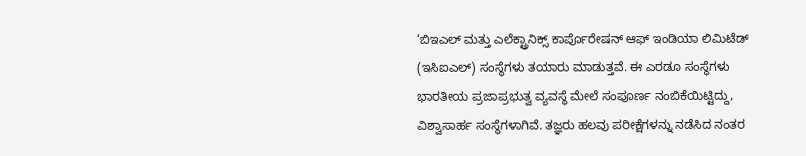‘ಬಿಇಎಲ್‌ ಮತ್ತು ಎಲೆಕ್ಟ್ರಾನಿಕ್ಸ್‌ ಕಾರ್ಪೊರೇಷನ್‌ ಆಫ್‌ ಇಂಡಿಯಾ ಲಿಮಿಟೆಡ್‌ (ಇಸಿಐಎಲ್‌) ಸಂಸ್ಥೆಗಳು ತಯಾರು ಮಾಡುತ್ತವೆ. ಈ ಎರಡೂ ಸಂಸ್ಥೆಗಳು ಭಾರತೀಯ ಪ್ರಜಾಪ್ರಭುತ್ವ ವ್ಯವಸ್ಥೆ ಮೇಲೆ ಸಂಪೂರ್ಣ ನಂಬಿಕೆಯಿಟ್ಟಿದ್ದು, ವಿಶ್ವಾಸಾರ್ಹ ಸಂಸ್ಥೆಗಳಾಗಿವೆ. ತಜ್ಞರು ಹಲವು ಪರೀಕ್ಷೆಗಳನ್ನು ನಡೆಸಿದ ನಂತರ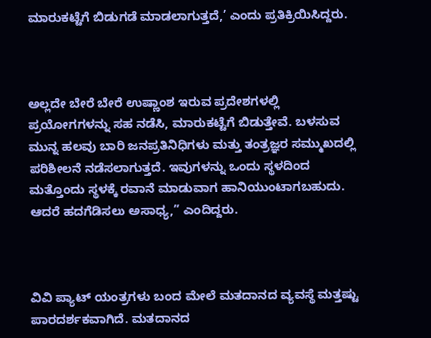ಮಾರುಕಟ್ಟೆಗೆ ಬಿಡುಗಡೆ ಮಾಡಲಾಗುತ್ತದೆ,’ ಎಂದು ಪ್ರತಿಕ್ರಿಯಿಸಿದ್ದರು.



ಅಲ್ಲದೇ ಬೇರೆ ಬೇರೆ ಉಷ್ಣಾಂಶ ಇರುವ ಪ್ರದೇಶಗಳಲ್ಲಿ ಪ್ರಯೋಗಗಳನ್ನು ಸಹ ನಡೆಸಿ, ಮಾರುಕಟ್ಟೆಗೆ ಬಿಡುತ್ತೇವೆ. ಬಳಸುವ ಮುನ್ನ ಹಲವು ಬಾರಿ ಜನಪ್ರತಿನಿಧಿಗಳು ಮತ್ತು ತಂತ್ರಜ್ಞರ ಸಮ್ಮುಖದಲ್ಲಿ ಪರಿಶೀಲನೆ ನಡೆಸಲಾಗುತ್ತದೆ. ಇವುಗಳನ್ನು ಒಂದು ಸ್ಥಳದಿಂದ ಮತ್ತೊಂದು ಸ್ಥಳಕ್ಕೆ ರವಾನೆ ಮಾಡುವಾಗ ಹಾನಿಯುಂಟಾಗಬಹುದು. ಆದರೆ ಹದಗೆಡಿಸಲು ಅಸಾಧ್ಯ,” ಎಂದಿದ್ದರು.



ವಿವಿ ಪ್ಯಾಟ್‌ ಯಂತ್ರಗಳು ಬಂದ ಮೇಲೆ ಮತದಾನದ ವ್ಯವಸ್ಥೆ ಮತ್ತಷ್ಟು ಪಾರದರ್ಶಕವಾಗಿದೆ. ಮತದಾನದ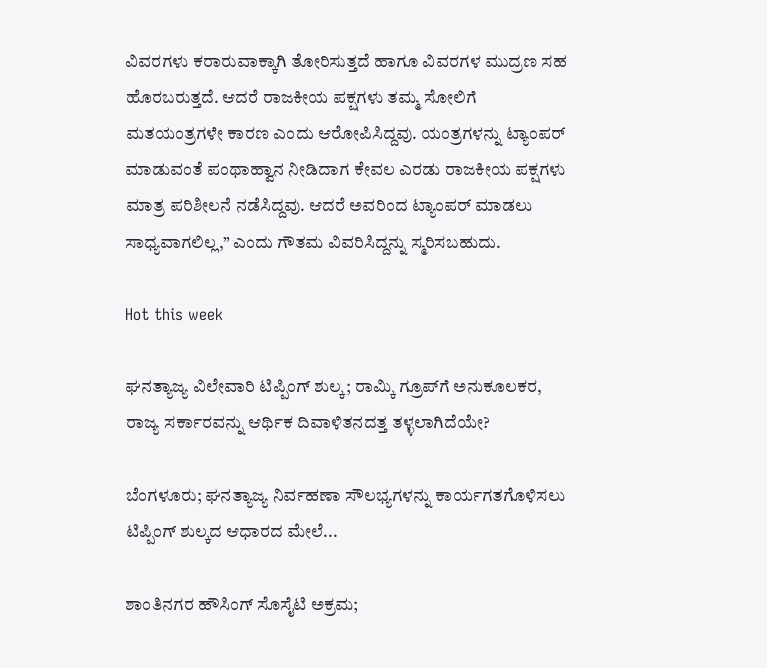ವಿವರಗಳು ಕರಾರುವಾಕ್ಕಾಗಿ ತೋರಿಸುತ್ತದೆ ಹಾಗೂ ವಿವರಗಳ ಮುದ್ರಣ ಸಹ ಹೊರಬರುತ್ತದೆ. ಆದರೆ ರಾಜಕೀಯ ಪಕ್ಷಗಳು ತಮ್ಮ ಸೋಲಿಗೆ ಮತಯಂತ್ರಗಳೇ ಕಾರಣ ಎಂದು ಆರೋಪಿಸಿದ್ದವು. ಯಂತ್ರಗಳನ್ನು ಟ್ಯಾಂಪರ್‌ ಮಾಡುವಂತೆ ಪಂಥಾಹ್ವಾನ ನೀಡಿದಾಗ ಕೇವಲ ಎರಡು ರಾಜಕೀಯ ಪಕ್ಷಗಳು ಮಾತ್ರ ಪರಿಶೀಲನೆ ನಡೆಸಿದ್ದವು. ಆದರೆ ಅವರಿಂದ ಟ್ಯಾಂಪರ್‌ ಮಾಡಲು ಸಾಧ್ಯವಾಗಲಿಲ್ಲ,” ಎಂದು ಗೌತಮ ವಿವರಿಸಿದ್ದನ್ನು ಸ್ಮರಿಸಬಹುದು.

Hot this week

ಘನತ್ಯಾಜ್ಯ ವಿಲೇವಾರಿ ಟಿಪ್ಪಿಂಗ್ ಶುಲ್ಕ; ರಾಮ್ಕಿ ಗ್ರೂಪ್‌ಗೆ ಅನುಕೂಲಕರ, ರಾಜ್ಯ ಸರ್ಕಾರವನ್ನು ಆರ್ಥಿಕ ದಿವಾಳಿತನದತ್ತ ತಳ್ಳಲಾಗಿದೆಯೇ?

ಬೆಂಗಳೂರು; ಘನತ್ಯಾಜ್ಯ ನಿರ್ವಹಣಾ ಸೌಲಭ್ಯಗಳನ್ನು ಕಾರ್ಯಗತಗೊಳಿಸಲು ಟಿಪ್ಪಿಂಗ್ ಶುಲ್ಕದ ಆಧಾರದ ಮೇಲೆ...

ಶಾಂತಿನಗರ ಹೌಸಿಂಗ್‌ ಸೊಸೈಟಿ ಅಕ್ರಮ;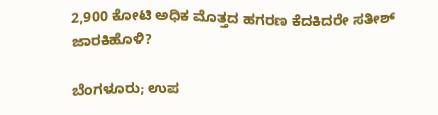2,900 ಕೋಟಿ ಅಧಿಕ ಮೊತ್ತದ ಹಗರಣ ಕೆದಕಿದರೇ ಸತೀಶ್ ಜಾರಕಿಹೊಳಿ?

ಬೆಂಗಳೂರು; ಉಪ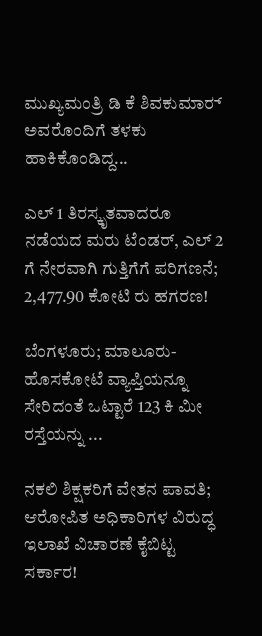ಮುಖ್ಯಮಂತ್ರಿ ಡಿ ಕೆ ಶಿವಕುಮಾರ್‍‌ ಅವರೊಂದಿಗೆ ತಳಕು ಹಾಕಿಕೊಂಡಿದ್ದ...

ಎಲ್‌ 1 ತಿರಸ್ಕೃತವಾದರೂ ನಡೆಯದ ಮರು ಟೆಂಡರ್, ಎಲ್ 2 ಗೆ ನೇರವಾಗಿ ಗುತ್ತಿಗೆಗೆ ಪರಿಗಣನೆ; 2,477.90 ಕೋಟಿ ರು ಹಗರಣ!

ಬೆಂಗಳೂರು; ಮಾಲೂರು-ಹೊಸಕೋಟೆ ವ್ಯಾಪ್ತಿಯನ್ನೂ ಸೇರಿದಂತೆ ಒಟ್ಟಾರೆ 123 ಕಿ ಮೀ ರಸ್ತೆಯನ್ನು ...

ನಕಲಿ ಶಿಕ್ಷಕರಿಗೆ ವೇತನ ಪಾವತಿ; ಆರೋಪಿತ ಅಧಿಕಾರಿಗಳ ವಿರುದ್ಧ ಇಲಾಖೆ ವಿಚಾರಣೆ ಕೈಬಿಟ್ಟ ಸರ್ಕಾರ!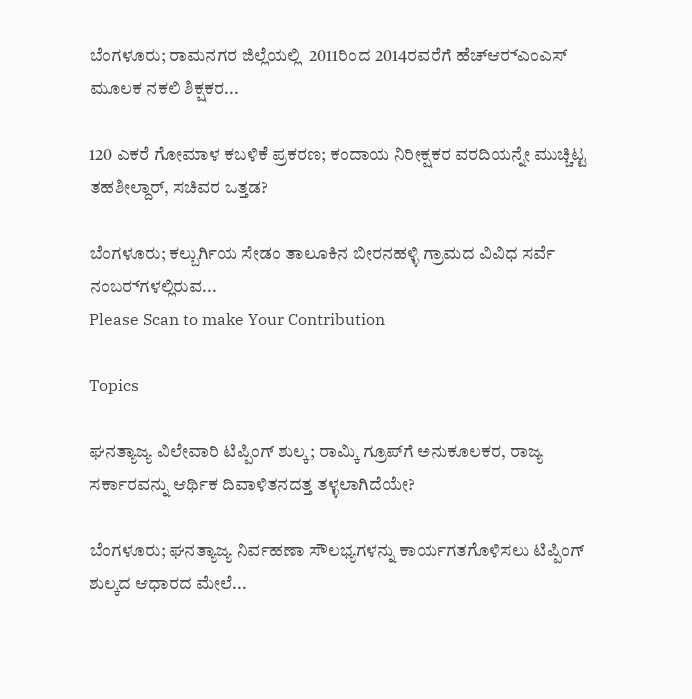ಬೆಂಗಳೂರು; ರಾಮನಗರ ಜಿಲ್ಲೆಯಲ್ಲಿ  2011ರಿಂದ 2014ರವರೆಗೆ ಹೆಚ್‌ಆರ್‍ಎಂಎಸ್‌ ಮೂಲಕ ನಕಲಿ ಶಿಕ್ಷಕರ...

120 ಎಕರೆ ಗೋಮಾಳ ಕಬಳಿಕೆ ಪ್ರಕರಣ; ಕಂದಾಯ ನಿರೀಕ್ಷಕರ ವರದಿಯನ್ನೇ ಮುಚ್ಚಿಟ್ಟ ತಹಶೀಲ್ದಾರ್, ಸಚಿವರ ಒತ್ತಡ?

ಬೆಂಗಳೂರು; ಕಲ್ಬುರ್ಗಿಯ ಸೇಡಂ ತಾಲೂಕಿನ ಬೀರನಹಳ್ಳಿ ಗ್ರಾಮದ ವಿವಿಧ ಸರ್ವೆ ನಂಬರ್‍‌ಗಳಲ್ಲಿರುವ...
Please Scan to make Your Contribution

Topics

ಘನತ್ಯಾಜ್ಯ ವಿಲೇವಾರಿ ಟಿಪ್ಪಿಂಗ್ ಶುಲ್ಕ; ರಾಮ್ಕಿ ಗ್ರೂಪ್‌ಗೆ ಅನುಕೂಲಕರ, ರಾಜ್ಯ ಸರ್ಕಾರವನ್ನು ಆರ್ಥಿಕ ದಿವಾಳಿತನದತ್ತ ತಳ್ಳಲಾಗಿದೆಯೇ?

ಬೆಂಗಳೂರು; ಘನತ್ಯಾಜ್ಯ ನಿರ್ವಹಣಾ ಸೌಲಭ್ಯಗಳನ್ನು ಕಾರ್ಯಗತಗೊಳಿಸಲು ಟಿಪ್ಪಿಂಗ್ ಶುಲ್ಕದ ಆಧಾರದ ಮೇಲೆ...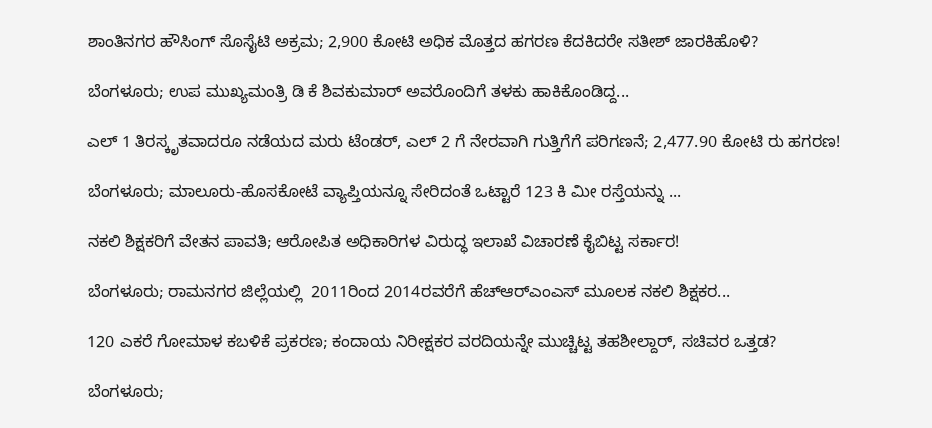ಶಾಂತಿನಗರ ಹೌಸಿಂಗ್‌ ಸೊಸೈಟಿ ಅಕ್ರಮ; 2,900 ಕೋಟಿ ಅಧಿಕ ಮೊತ್ತದ ಹಗರಣ ಕೆದಕಿದರೇ ಸತೀಶ್ ಜಾರಕಿಹೊಳಿ?

ಬೆಂಗಳೂರು; ಉಪ ಮುಖ್ಯಮಂತ್ರಿ ಡಿ ಕೆ ಶಿವಕುಮಾರ್‍‌ ಅವರೊಂದಿಗೆ ತಳಕು ಹಾಕಿಕೊಂಡಿದ್ದ...

ಎಲ್‌ 1 ತಿರಸ್ಕೃತವಾದರೂ ನಡೆಯದ ಮರು ಟೆಂಡರ್, ಎಲ್ 2 ಗೆ ನೇರವಾಗಿ ಗುತ್ತಿಗೆಗೆ ಪರಿಗಣನೆ; 2,477.90 ಕೋಟಿ ರು ಹಗರಣ!

ಬೆಂಗಳೂರು; ಮಾಲೂರು-ಹೊಸಕೋಟೆ ವ್ಯಾಪ್ತಿಯನ್ನೂ ಸೇರಿದಂತೆ ಒಟ್ಟಾರೆ 123 ಕಿ ಮೀ ರಸ್ತೆಯನ್ನು ...

ನಕಲಿ ಶಿಕ್ಷಕರಿಗೆ ವೇತನ ಪಾವತಿ; ಆರೋಪಿತ ಅಧಿಕಾರಿಗಳ ವಿರುದ್ಧ ಇಲಾಖೆ ವಿಚಾರಣೆ ಕೈಬಿಟ್ಟ ಸರ್ಕಾರ!

ಬೆಂಗಳೂರು; ರಾಮನಗರ ಜಿಲ್ಲೆಯಲ್ಲಿ  2011ರಿಂದ 2014ರವರೆಗೆ ಹೆಚ್‌ಆರ್‍ಎಂಎಸ್‌ ಮೂಲಕ ನಕಲಿ ಶಿಕ್ಷಕರ...

120 ಎಕರೆ ಗೋಮಾಳ ಕಬಳಿಕೆ ಪ್ರಕರಣ; ಕಂದಾಯ ನಿರೀಕ್ಷಕರ ವರದಿಯನ್ನೇ ಮುಚ್ಚಿಟ್ಟ ತಹಶೀಲ್ದಾರ್, ಸಚಿವರ ಒತ್ತಡ?

ಬೆಂಗಳೂರು;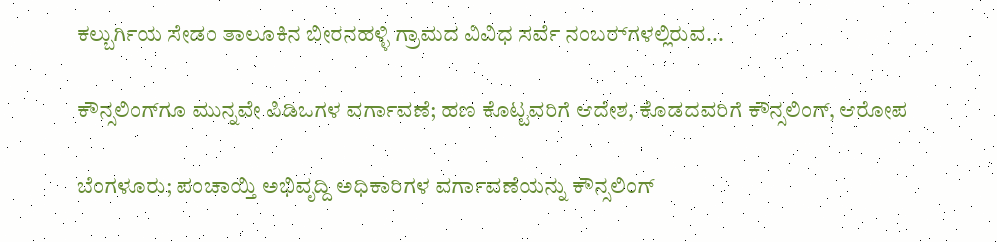ಕಲ್ಬುರ್ಗಿಯ ಸೇಡಂ ತಾಲೂಕಿನ ಬೀರನಹಳ್ಳಿ ಗ್ರಾಮದ ವಿವಿಧ ಸರ್ವೆ ನಂಬರ್‍‌ಗಳಲ್ಲಿರುವ...

ಕೌನ್ಸಲಿಂಗ್‌ಗೂ ಮುನ್ನವೇ ಪಿಡಿಒಗಳ ವರ್ಗಾವಣೆ; ಹಣ ಕೊಟ್ಟವರಿಗೆ ಆದೇಶ, ಕೊಡದವರಿಗೆ ಕೌನ್ಸಲಿಂಗ್, ಆರೋಪ

ಬೆಂಗಳೂರು; ಪಂಚಾಯ್ತಿ ಅಭಿವೃದ್ದಿ ಅಧಿಕಾರಿಗಳ ವರ್ಗಾವಣೆಯನ್ನು ಕೌನ್ಸಲಿಂಗ್‌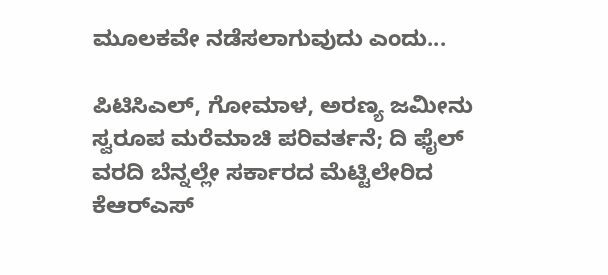ಮೂಲಕವೇ ನಡೆಸಲಾಗುವುದು ಎಂದು...

ಪಿಟಿಸಿಎಲ್, ಗೋಮಾಳ, ಅರಣ್ಯ ಜಮೀನು ಸ್ವರೂಪ ಮರೆಮಾಚಿ ಪರಿವರ್ತನೆ; ದಿ ಫೈಲ್ ವರದಿ ಬೆನ್ನಲ್ಲೇ ಸರ್ಕಾರದ ಮೆಟ್ಟಿಲೇರಿದ ಕೆಆರ್‍‌ಎಸ್‌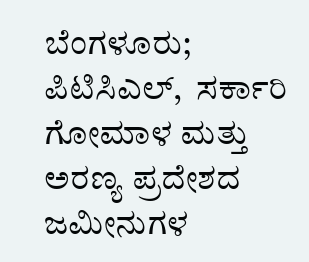ಬೆಂಗಳೂರು; ಪಿಟಿಸಿಎಲ್,  ಸರ್ಕಾರಿ ಗೋಮಾಳ ಮತ್ತು ಅರಣ್ಯ ಪ್ರದೇಶದ ಜಮೀನುಗಳ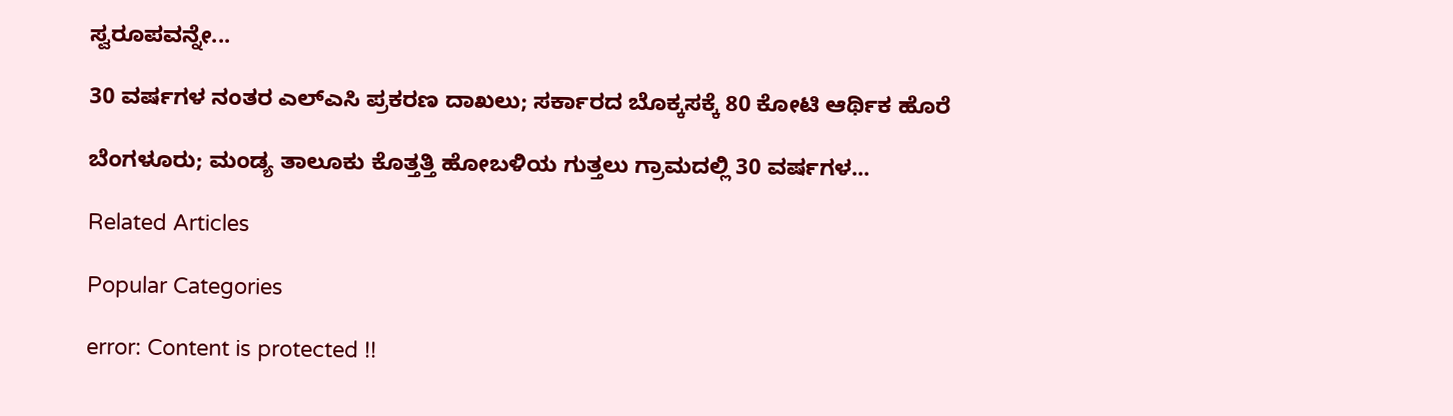ಸ್ವರೂಪವನ್ನೇ...

30 ವರ್ಷಗಳ ನಂತರ ಎಲ್‌ಎಸಿ ಪ್ರಕರಣ ದಾಖಲು; ಸರ್ಕಾರದ ಬೊಕ್ಕಸಕ್ಕೆ 80 ಕೋಟಿ ಆರ್ಥಿಕ ಹೊರೆ

ಬೆಂಗಳೂರು; ಮಂಡ್ಯ ತಾಲೂಕು ಕೊತ್ತತ್ತಿ ಹೋಬಳಿಯ ಗುತ್ತಲು ಗ್ರಾಮದಲ್ಲಿ 30 ವರ್ಷಗಳ...

Related Articles

Popular Categories

error: Content is protected !!